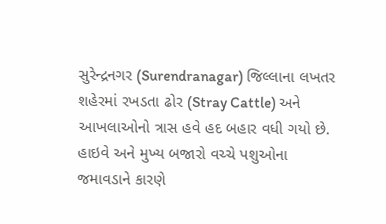સુરેન્દ્રનગર (Surendranagar) જિલ્લાના લખતર શહેરમાં રખડતા ઢોર (Stray Cattle) અને આખલાઓનો ત્રાસ હવે હદ બહાર વધી ગયો છે. હાઇવે અને મુખ્ય બજારો વચ્ચે પશુઓના જમાવડાને કારણે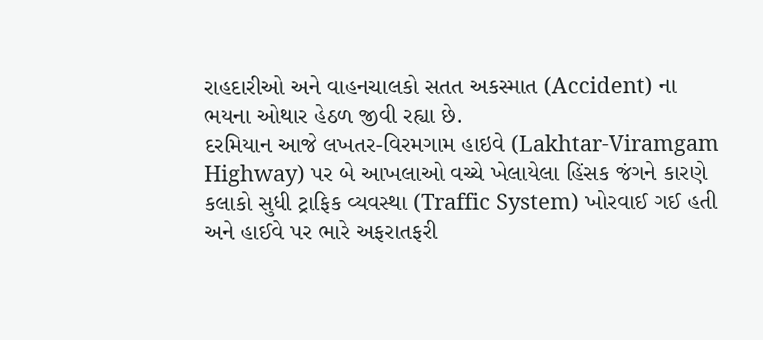રાહદારીઓ અને વાહનચાલકો સતત અકસ્માત (Accident) ના ભયના ઓથાર હેઠળ જીવી રહ્યા છે.
દરમિયાન આજે લખતર-વિરમગામ હાઇવે (Lakhtar-Viramgam Highway) પર બે આખલાઓ વચ્ચે ખેલાયેલા હિંસક જંગને કારણે કલાકો સુધી ટ્રાફિક વ્યવસ્થા (Traffic System) ખોરવાઈ ગઈ હતી અને હાઈવે પર ભારે અફરાતફરી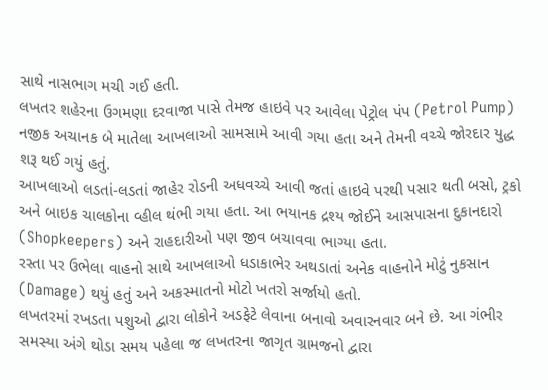સાથે નાસભાગ મચી ગઈ હતી.
લખતર શહેરના ઉગમણા દરવાજા પાસે તેમજ હાઇવે પર આવેલા પેટ્રોલ પંપ (Petrol Pump) નજીક અચાનક બે માતેલા આખલાઓ સામસામે આવી ગયા હતા અને તેમની વચ્ચે જોરદાર યુદ્ધ શરૂ થઈ ગયું હતું.
આખલાઓ લડતાં-લડતાં જાહેર રોડની અધવચ્ચે આવી જતાં હાઇવે પરથી પસાર થતી બસો, ટ્રકો અને બાઇક ચાલકોના વ્હીલ થંભી ગયા હતા. આ ભયાનક દ્રશ્ય જોઈને આસપાસના દુકાનદારો (Shopkeepers) અને રાહદારીઓ પણ જીવ બચાવવા ભાગ્યા હતા.
રસ્તા પર ઉભેલા વાહનો સાથે આખલાઓ ધડાકાભેર અથડાતાં અનેક વાહનોને મોટું નુકસાન (Damage) થયું હતું અને અકસ્માતનો મોટો ખતરો સર્જાયો હતો.
લખતરમાં રખડતા પશુઓ દ્વારા લોકોને અડફેટે લેવાના બનાવો અવારનવાર બને છે. આ ગંભીર સમસ્યા અંગે થોડા સમય પહેલા જ લખતરના જાગૃત ગ્રામજનો દ્વારા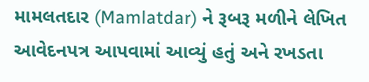મામલતદાર (Mamlatdar) ને રૂબરૂ મળીને લેખિત આવેદનપત્ર આપવામાં આવ્યું હતું અને રખડતા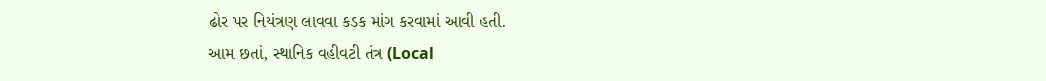ઢોર પર નિયંત્રણ લાવવા કડક માંગ કરવામાં આવી હતી.
આમ છતાં, સ્થાનિક વહીવટી તંત્ર (Local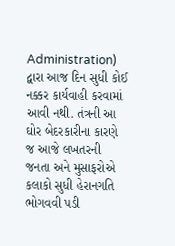Administration) દ્વારા આજ દિન સુધી કોઈ નક્કર કાર્યવાહી કરવામાં આવી નથી. તંત્રની આ ઘોર બેદરકારીના કારણે જ આજે લખતરની જનતા અને મુસાફરોએ કલાકો સુધી હેરાનગતિ ભોગવવી પડી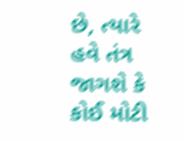છે, ત્યારે હવે તંત્ર જાગશે કે કોઈ મોટી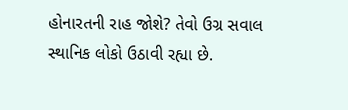હોનારતની રાહ જોશે? તેવો ઉગ્ર સવાલ સ્થાનિક લોકો ઉઠાવી રહ્યા છે.